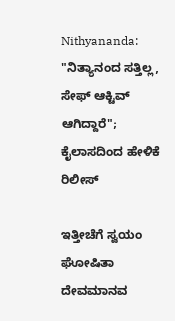Nithyananda: "ನಿತ್ಯಾನಂದ ಸತ್ತಿಲ್ಲ, ಸೇಫ್ ಆಕ್ಟಿವ್ ಆಗಿದ್ದಾರೆ"; ಕೈಲಾಸದಿಂದ ಹೇಳಿಕೆ ರಿಲೀಸ್

ಇತ್ತೀಚೆಗೆ ಸ್ವಯಂ ಘೋಷಿತಾ ದೇವಮಾನವ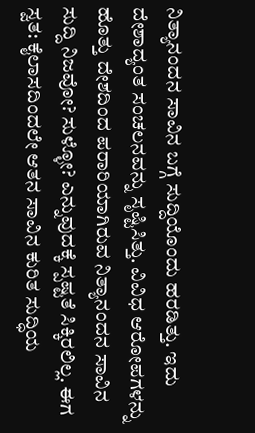ನಿತ್ಯಾನಂದನ ಸಾವಿನ ಬಗ್ಗೆ ಸುದ್ದಿಯೊಂದು ಹರಡಿತ್ತು. ಇದು ದೇಶಾದ್ಯಂತ ಸಂಚಲನವನ್ನು ಸೃಷ್ಟಿಸಿತ್ತು. ವಿವಿಧ ಆರೋಪಗಳನ್ನು ಹೊತ್ತು ದೇಶದಿಂದ ಪರಾರಿಯಾಗಿರುವ ನಿತ್ಯಾನಂದನ ಸಾವಿನ ಸುದ್ದಿ ನಿಜವೋ? ಸುಳ್ಳೋ? ಎನ್ನುವುದಕ್ಕೆ ಸ್ಪಷ್ಟತೆ ಸಿಕ್ಕಿರಲಿಲ್ಲ. ಈಗ ಸ್ವತ: ಕೈಲಾಸದಿಂದಲೇ ಆತನ ಸಾವಿನ ಕುರಿತ ಸುದ್ಧಿಯ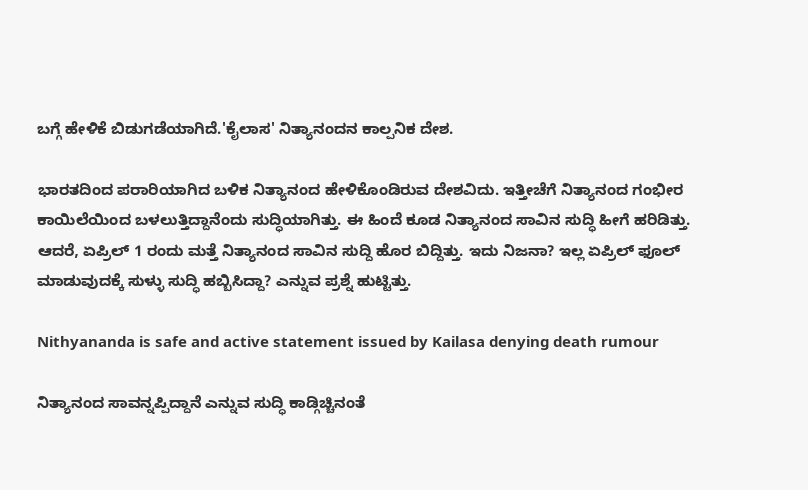ಬಗ್ಗೆ ಹೇಳಿಕೆ ಬಿಡುಗಡೆಯಾಗಿದೆ.'ಕೈಲಾಸ' ನಿತ್ಯಾನಂದನ ಕಾಲ್ಪನಿಕ ದೇಶ.

ಭಾರತದಿಂದ ಪರಾರಿಯಾಗಿದ ಬಳಿಕ ನಿತ್ಯಾನಂದ ಹೇಳಿಕೊಂಡಿರುವ ದೇಶವಿದು. ಇತ್ತೀಚೆಗೆ ನಿತ್ಯಾನಂದ ಗಂಭೀರ ಕಾಯಿಲೆಯಿಂದ ಬಳಲುತ್ತಿದ್ದಾನೆಂದು ಸುದ್ಧಿಯಾಗಿತ್ತು. ಈ ಹಿಂದೆ ಕೂಡ ನಿತ್ಯಾನಂದ ಸಾವಿನ ಸುದ್ಧಿ ಹೀಗೆ ಹರಿಡಿತ್ತು. ಆದರೆ, ಏಪ್ರಿಲ್ 1 ರಂದು ಮತ್ತೆ ನಿತ್ಯಾನಂದ ಸಾವಿನ ಸುದ್ದಿ ಹೊರ ಬಿದ್ದಿತ್ತು. ಇದು ನಿಜನಾ? ಇಲ್ಲ ಏಪ್ರಿಲ್ ಫೂಲ್ ಮಾಡುವುದಕ್ಕೆ ಸುಳ್ಳು ಸುದ್ಧಿ ಹಬ್ಬಿಸಿದ್ದಾ? ಎನ್ನುವ ಪ್ರಶ್ನೆ ಹುಟ್ಟಿತ್ತು.

Nithyananda is safe and active statement issued by Kailasa denying death rumour

ನಿತ್ಯಾನಂದ ಸಾವನ್ನಪ್ಪಿದ್ದಾನೆ ಎನ್ನುವ ಸುದ್ಧಿ ಕಾಡ್ಗಿಚ್ಚಿನಂತೆ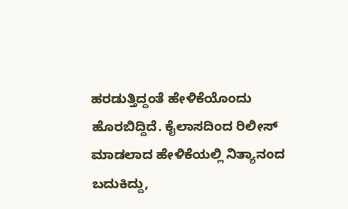ಹರಡುತ್ತಿದ್ದಂತೆ ಹೇಳಿಕೆಯೊಂದು ಹೊರಬಿದ್ದಿದೆ. ಕೈಲಾಸದಿಂದ ರಿಲೀಸ್ ಮಾಡಲಾದ ಹೇಳಿಕೆಯಲ್ಲಿ ನಿತ್ಯಾನಂದ ಬದುಕಿದ್ದು,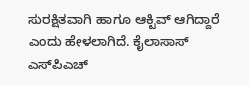ಸುರಕ್ಷಿತವಾಗಿ ಹಾಗೂ ಆಕ್ಟಿವ್ ಆಗಿದ್ದಾರೆ ಎಂದು ಹೇಳಲಾಗಿದೆ. ಕೈಲಾಸಾಸ್ ಎಸ್‌ಪಿಎಚ್‌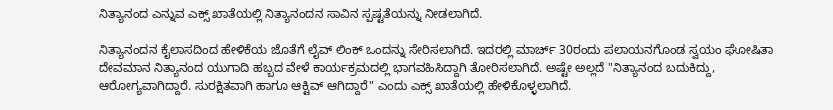ನಿತ್ಯಾನಂದ ಎನ್ನುವ ಎಕ್ಸ್‌ ಖಾತೆಯಲ್ಲಿ ನಿತ್ಯಾನಂದನ ಸಾವಿನ ಸ್ಪಷ್ಟತೆಯನ್ನು ನೀಡಲಾಗಿದೆ.

ನಿತ್ಯಾನಂದನ ಕೈಲಾಸದಿಂದ ಹೇಳಿಕೆಯ ಜೊತೆಗೆ ಲೈವ್ ಲಿಂಕ್ ಒಂದನ್ನು ಸೇರಿಸಲಾಗಿದೆ. ಇದರಲ್ಲಿ ಮಾರ್ಚ್ 30ರಂದು ಪಲಾಯನಗೊಂಡ ಸ್ವಯಂ ಘೋಷಿತಾ ದೇವಮಾನ ನಿತ್ಯಾನಂದ ಯುಗಾದಿ ಹಬ್ಬದ ವೇಳೆ ಕಾರ್ಯಕ್ರಮದಲ್ಲಿ ಭಾಗವಹಿಸಿದ್ದಾಗಿ ತೋರಿಸಲಾಗಿದೆ. ಅಷ್ಟೇ ಅಲ್ಲದೆ "ನಿತ್ಯಾನಂದ ಬದುಕಿದ್ದು, ಆರೋಗ್ಯವಾಗಿದ್ದಾರೆ. ಸುರಕ್ಷಿತವಾಗಿ ಹಾಗೂ ಆಕ್ಟಿವ್ ಆಗಿದ್ದಾರೆ" ಎಂದು ಎಕ್ಸ್‌ ಖಾತೆಯಲ್ಲಿ ಹೇಳಿಕೊಳ್ಳಲಾಗಿದೆ.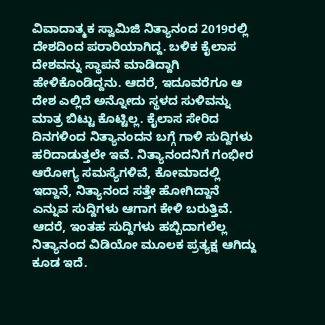ವಿವಾದಾತ್ಮಕ ಸ್ವಾಮಿಜಿ ನಿತ್ಯಾನಂದ 2019ರಲ್ಲಿ ದೇಶದಿಂದ ಪರಾರಿಯಾಗಿದ್ದ. ಬಳಿಕ ಕೈಲಾಸ ದೇಶವನ್ನು ಸ್ಥಾಪನೆ ಮಾಡಿದ್ದಾಗಿ ಹೇಳಿಕೊಂಡಿದ್ದನು. ಆದರೆ, ಇದೂವರೆಗೂ ಆ ದೇಶ ಎಲ್ಲಿದೆ ಅನ್ನೋದು ಸ್ಥಳದ ಸುಳಿವನ್ನು ಮಾತ್ರ ಬಿಟ್ಟು ಕೊಟ್ಟಿಲ್ಲ. ಕೈಲಾಸ ಸೇರಿದ ದಿನಗಳಿಂದ ನಿತ್ಯಾನಂದನ ಬಗ್ಗೆ ಗಾಳಿ ಸುದ್ದಿಗಳು ಹರಿದಾಡುತ್ತಲೇ ಇವೆ. ನಿತ್ಯಾನಂದನಿಗೆ ಗಂಭೀರ ಆರೋಗ್ಯ ಸಮಸ್ಯೆಗಳಿವೆ, ಕೋಮಾದಲ್ಲಿ ಇದ್ದಾನೆ, ನಿತ್ಯಾನಂದ ಸತ್ತೇ ಹೋಗಿದ್ದಾನೆ ಎನ್ನುವ ಸುದ್ದಿಗಳು ಆಗಾಗ ಕೇಳಿ ಬರುತ್ತಿವೆ. ಆದರೆ, ಇಂತಹ ಸುದ್ದಿಗಳು ಹಬ್ಬಿದಾಗಲೆಲ್ಲ ನಿತ್ಯಾನಂದ ವಿಡಿಯೋ ಮೂಲಕ ಪ್ರತ್ಯಕ್ಷ ಆಗಿದ್ದು ಕೂಡ ಇದೆ.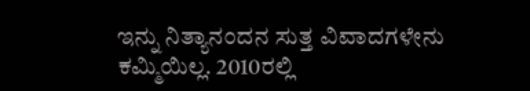ಇನ್ನು ನಿತ್ಯಾನಂದನ ಸುತ್ತ ವಿವಾದಗಳೇನು ಕಮ್ಮಿಯಿಲ್ಲ. 2010ರಲ್ಲಿ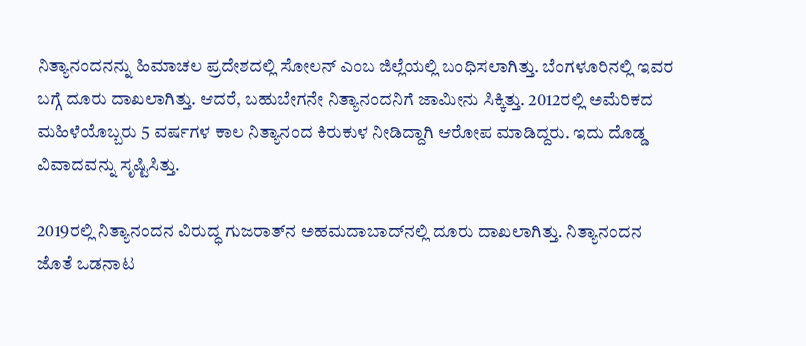ನಿತ್ಯಾನಂದನನ್ನು ಹಿಮಾಚಲ ಪ್ರದೇಶದಲ್ಲಿ ಸೋಲನ್ ಎಂಬ ಜಿಲ್ಲೆಯಲ್ಲಿ ಬಂಧಿಸಲಾಗಿತ್ತು. ಬೆಂಗಳೂರಿನಲ್ಲಿ ಇವರ ಬಗ್ಗೆ ದೂರು ದಾಖಲಾಗಿತ್ತು. ಆದರೆ, ಬಹುಬೇಗನೇ ನಿತ್ಯಾನಂದನಿಗೆ ಜಾಮೀನು ಸಿಕ್ಕಿತ್ತು. 2012ರಲ್ಲಿ ಅಮೆರಿಕದ ಮಹಿಳೆಯೊಬ್ಬರು 5 ವರ್ಷಗಳ ಕಾಲ ನಿತ್ಯಾನಂದ ಕಿರುಕುಳ ನೀಡಿದ್ದಾಗಿ ಆರೋಪ ಮಾಡಿದ್ದರು. ಇದು ದೊಡ್ಡ ವಿವಾದವನ್ನು ಸೃಷ್ಟಿಸಿತ್ತು.

2019ರಲ್ಲಿ ನಿತ್ಯಾನಂದನ ವಿರುದ್ಧ ಗುಜರಾತ್‌ನ ಅಹಮದಾಬಾದ್‌ನಲ್ಲಿ ದೂರು ದಾಖಲಾಗಿತ್ತು. ನಿತ್ಯಾನಂದನ ಜೊತೆ ಒಡನಾಟ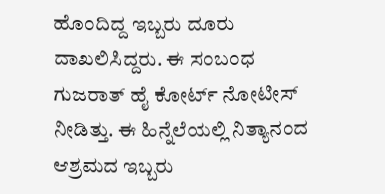ಹೊಂದಿದ್ದ ಇಬ್ಬರು ದೂರು ದಾಖಲಿಸಿದ್ದರು. ಈ ಸಂಬಂಧ ಗುಜರಾತ್ ಹೈ ಕೋರ್ಟ್ ನೋಟೀಸ್ ನೀಡಿತ್ತು. ಈ ಹಿನ್ನೆಲೆಯಲ್ಲಿ ನಿತ್ಯಾನಂದ ಆಶ್ರಮದ ಇಬ್ಬರು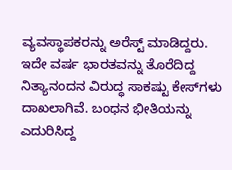ವ್ಯವಸ್ಥಾಪಕರನ್ನು ಅರೆಸ್ಟ್ ಮಾಡಿದ್ದರು. ಇದೇ ವರ್ಷ ಭಾರತವನ್ನು ತೊರೆದಿದ್ದ ನಿತ್ಯಾನಂದನ ವಿರುದ್ಧ ಸಾಕಷ್ಟು ಕೇಸ್‌ಗಳು ದಾಖಲಾಗಿವೆ. ಬಂಧನ ಭೀತಿಯನ್ನು ಎದುರಿಸಿದ್ದ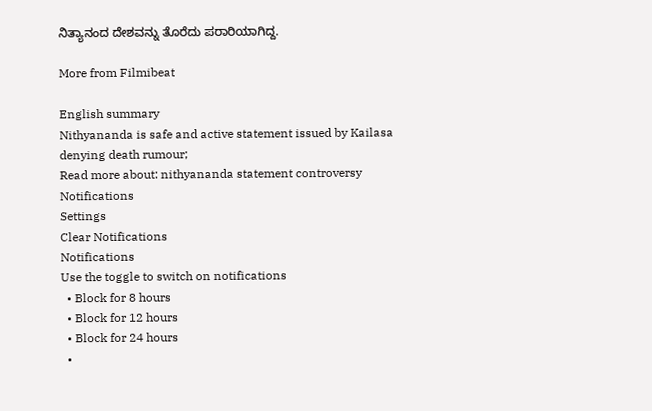ನಿತ್ಯಾನಂದ ದೇಶವನ್ನು ತೊರೆದು ಪರಾರಿಯಾಗಿದ್ದ.

More from Filmibeat

English summary
Nithyananda is safe and active statement issued by Kailasa denying death rumour;
Read more about: nithyananda statement controversy
Notifications
Settings
Clear Notifications
Notifications
Use the toggle to switch on notifications
  • Block for 8 hours
  • Block for 12 hours
  • Block for 24 hours
  •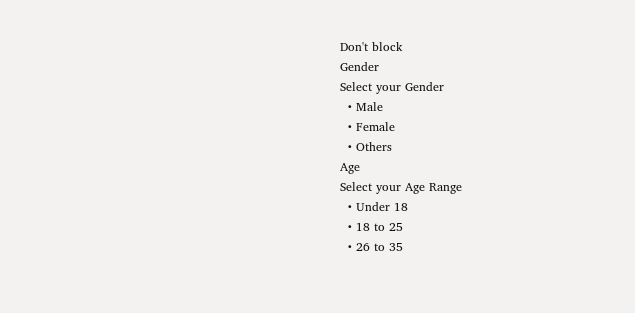Don't block
Gender
Select your Gender
  • Male
  • Female
  • Others
Age
Select your Age Range
  • Under 18
  • 18 to 25
  • 26 to 35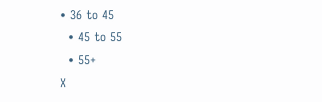• 36 to 45
  • 45 to 55
  • 55+
X